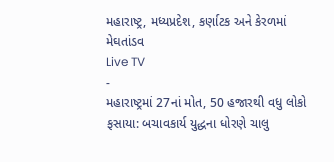મહારાષ્ટ્ર, મધ્યપ્રદેશ, કર્ણાટક અને કેરળમાં મેઘતાંડવ
Live TV
-
મહારાષ્ટ્રમાં 27નાં મોત, 50 હજારથી વધુ લોકો ફસાયા: બચાવકાર્ય યુદ્ધના ધોરણે ચાલુ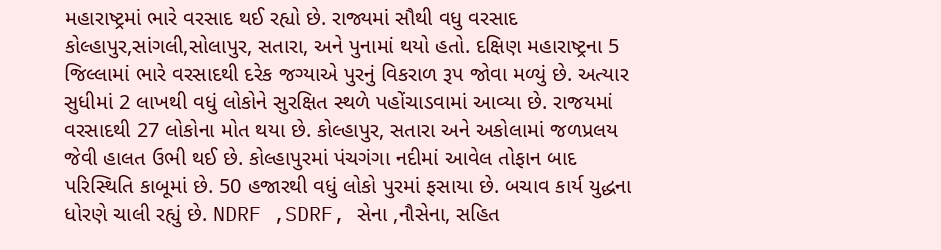મહારાષ્ટ્રમાં ભારે વરસાદ થઈ રહ્યો છે. રાજ્યમાં સૌથી વધુ વરસાદ કોલ્હાપુર,સાંગલી,સોલાપુર, સતારા, અને પુનામાં થયો હતો. દક્ષિણ મહારાષ્ટ્રના 5 જિલ્લામાં ભારે વરસાદથી દરેક જગ્યાએ પુરનું વિકરાળ રૂપ જોવા મળ્યું છે. અત્યાર સુધીમાં 2 લાખથી વધું લોકોને સુરક્ષિત સ્થળે પહોંચાડવામાં આવ્યા છે. રાજયમાં વરસાદથી 27 લોકોના મોત થયા છે. કોલ્હાપુર, સતારા અને અકોલામાં જળપ્રલય જેવી હાલત ઉભી થઈ છે. કોલ્હાપુરમાં પંચગંગા નદીમાં આવેલ તોફાન બાદ પરિસ્થિતિ કાબૂમાં છે. 50 હજારથી વધું લોકો પુરમાં ફસાયા છે. બચાવ કાર્ય યુદ્ધના ધોરણે ચાલી રહ્યું છે. NDRF ,SDRF, સેના ,નૌસેના, સહિત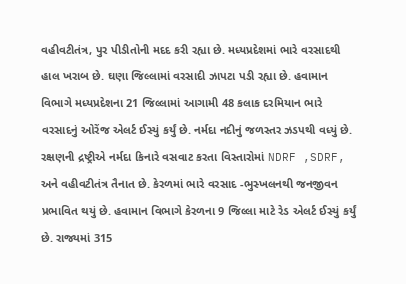વહીવટીતંત્ર, પુર પીડીતોની મદદ કરી રહ્યા છે. મધ્યપ્રદેશમાં ભારે વરસાદથી હાલ ખરાબ છે. ઘણા જિલ્લામાં વરસાદી ઝાપટા પડી રહ્યા છે. હવામાન વિભાગે મધ્યપ્રદેશના 21 જિલ્લામાં આગામી 48 કલાક દરમિયાન ભારે વરસાદનું ઓરેંજ એલર્ટ ઈસ્યું કર્યું છે. નર્મદા નદીનું જળસ્તર ઝડપથી વધ્યું છે. રક્ષણની દ્રષ્ટ્રીએ નર્મદા કિનારે વસવાટ કરતા વિસ્તારોમાં NDRF ,SDRF, અને વહીવટીતંત્ર તૈનાત છે. કેરળમાં ભારે વરસાદ -ભુસ્ખલનથી જનજીવન પ્રભાવિત થયું છે. હવામાન વિભાગે કેરળના 9 જિલ્લા માટે રેડ એલર્ટ ઈસ્યું કર્યું છે. રાજ્યમાં 315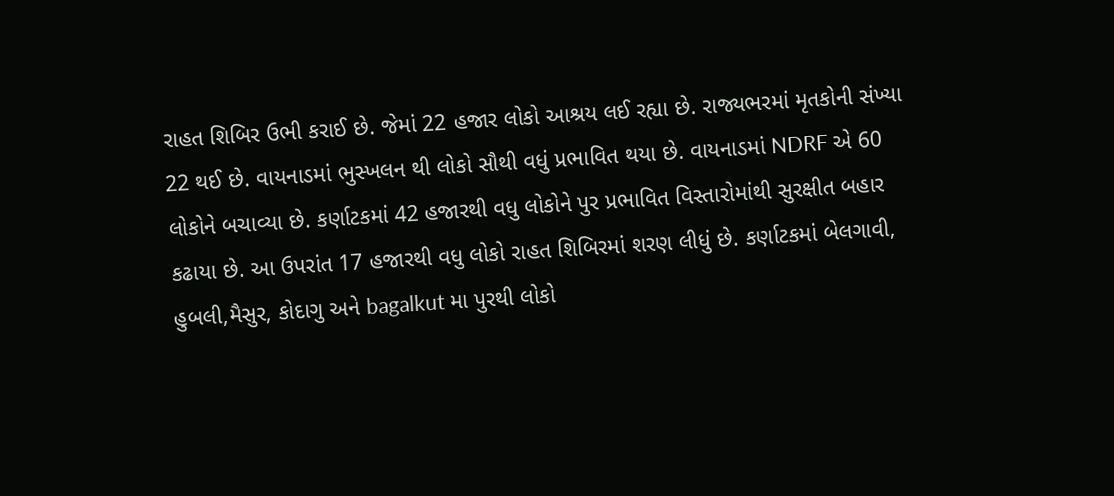રાહત શિબિર ઉભી કરાઈ છે. જેમાં 22 હજાર લોકો આશ્રય લઈ રહ્યા છે. રાજ્યભરમાં મૃતકોની સંખ્યા 22 થઈ છે. વાયનાડમાં ભુસ્ખલન થી લોકો સૌથી વધું પ્રભાવિત થયા છે. વાયનાડમાં NDRF એ 60 લોકોને બચાવ્યા છે. કર્ણાટકમાં 42 હજારથી વધુ લોકોને પુર પ્રભાવિત વિસ્તારોમાંથી સુરક્ષીત બહાર કઢાયા છે. આ ઉપરાંત 17 હજારથી વધુ લોકો રાહત શિબિરમાં શરણ લીધું છે. કર્ણાટકમાં બેલગાવી, હુબલી,મૈસુર, કોદાગુ અને bagalkut મા પુરથી લોકો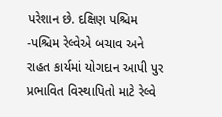પરેશાન છે. દક્ષિણ પશ્ચિમ -પશ્ચિમ રેલ્વેએ બચાવ અને રાહત કાર્યમાં યોગદાન આપી પુર પ્રભાવિત વિસ્થાપિતો માટે રેલ્વે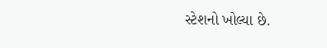સ્ટેશનો ખોલ્યા છે.